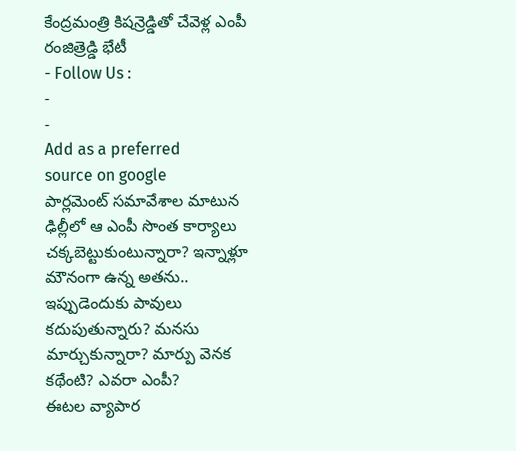కేంద్రమంత్రి కిషన్రెడ్డితో చేవెళ్ల ఎంపీ రంజిత్రెడ్డి భేటీ
- Follow Us :
-
-
Add as a preferred
source on google
పార్లమెంట్ సమావేశాల మాటున ఢిల్లీలో ఆ ఎంపీ సొంత కార్యాలు చక్కబెట్టుకుంటున్నారా? ఇన్నాళ్లూ మౌనంగా ఉన్న అతను.. ఇప్పుడెందుకు పావులు కదుపుతున్నారు? మనసు మార్చుకున్నారా? మార్పు వెనక కథేంటి? ఎవరా ఎంపీ?
ఈటల వ్యాపార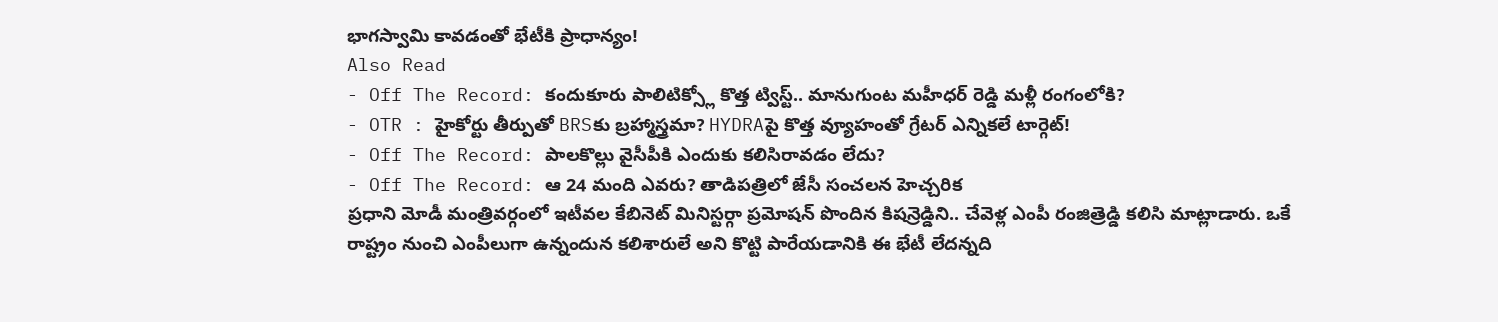భాగస్వామి కావడంతో భేటీకి ప్రాధాన్యం!
Also Read
- Off The Record: కందుకూరు పాలిటిక్స్లో కొత్త ట్విస్ట్.. మానుగుంట మహీధర్ రెడ్డి మళ్లీ రంగంలోకి?
- OTR : హైకోర్టు తీర్పుతో BRSకు బ్రహ్మాస్త్రమా? HYDRAపై కొత్త వ్యూహంతో గ్రేటర్ ఎన్నికలే టార్గెట్!
- Off The Record: పాలకొల్లు వైసీపీకి ఎందుకు కలిసిరావడం లేదు?
- Off The Record: ఆ 24 మంది ఎవరు? తాడిపత్రిలో జేసీ సంచలన హెచ్చరిక
ప్రధాని మోడీ మంత్రివర్గంలో ఇటీవల కేబినెట్ మినిస్టర్గా ప్రమోషన్ పొందిన కిషన్రెడ్డిని.. చేవెళ్ల ఎంపీ రంజిత్రెడ్డి కలిసి మాట్లాడారు. ఒకే రాష్ట్రం నుంచి ఎంపీలుగా ఉన్నందున కలిశారులే అని కొట్టి పారేయడానికి ఈ భేటీ లేదన్నది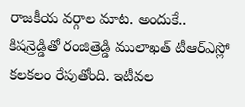రాజకీయ వర్గాల మాట. అందుకే.. కిషన్రెడ్డితో రంజిత్రెడ్డి ములాఖత్ టీఆర్ఎస్లో కలకలం రేపుతోంది. ఇటీవల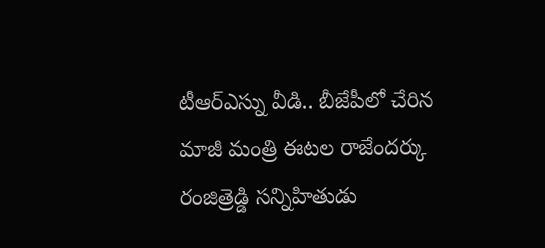టీఆర్ఎస్ను వీడి.. బీజేపీలో చేరిన మాజీ మంత్రి ఈటల రాజేందర్కు రంజిత్రెడ్డి సన్నిహితుడు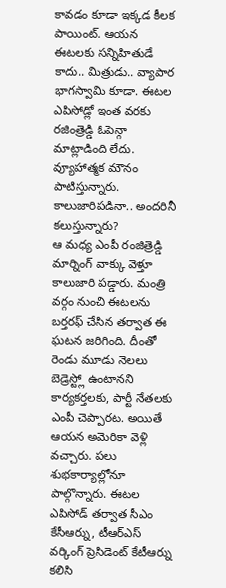కావడం కూడా ఇక్కడ కీలక పాయింట్. ఆయన ఈటలకు సన్నిహితుడే కాదు.. మిత్రుడు.. వ్యాపార భాగస్వామి కూడా. ఈటల ఎపిసోడ్లో ఇంత వరకు రజింత్రెడ్డి ఓపెన్గా మాట్లాడింది లేదు. వ్యూహాత్మక మౌనం పాటిస్తున్నారు.
కాలుజారిపడినా.. అందరినీ కలుస్తున్నారు?
ఆ మధ్య ఎంపీ రంజిత్రెడ్డి మార్నింగ్ వాక్కు వెళ్తూ కాలుజారి పడ్డారు. మంత్రి వర్గం నుంచి ఈటలను బర్తరఫ్ చేసిన తర్వాత ఈ ఘటన జరిగింది. దీంతో రెండు మూడు నెలలు బెడ్రెస్ట్లో ఉంటానని కార్యకర్తలకు, పార్టీ నేతలకు ఎంపీ చెప్పారట. అయితే ఆయన అమెరికా వెళ్లి వచ్చారు. పలు శుభకార్యాల్లోనూ పాల్గొన్నారు. ఈటల ఎపిసోడ్ తర్వాత సీఎం కేసీఆర్ను, టీఆర్ఎస్ వర్కింగ్ ప్రెసిడెంట్ కేటీఆర్ను కలిసి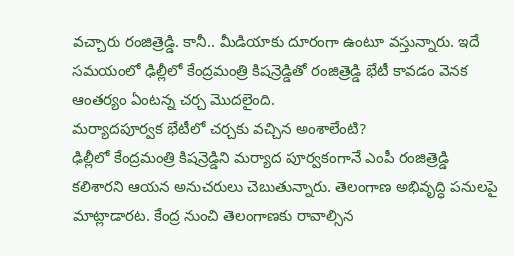వచ్చారు రంజిత్రెడ్డి. కానీ.. మీడియాకు దూరంగా ఉంటూ వస్తున్నారు. ఇదే సమయంలో ఢిల్లీలో కేంద్రమంత్రి కిషన్రెడ్డితో రంజిత్రెడ్డి భేటీ కావడం వెనక ఆంతర్యం ఏంటన్న చర్చ మొదలైంది.
మర్యాదపూర్వక భేటీలో చర్చకు వచ్చిన అంశాలేంటి?
ఢిల్లీలో కేంద్రమంత్రి కిషన్రెడ్డిని మర్యాద పూర్వకంగానే ఎంపీ రంజిత్రెడ్డి కలిశారని ఆయన అనుచరులు చెబుతున్నారు. తెలంగాణ అభివృద్ధి పనులపై మాట్లాడారట. కేంద్ర నుంచి తెలంగాణకు రావాల్సిన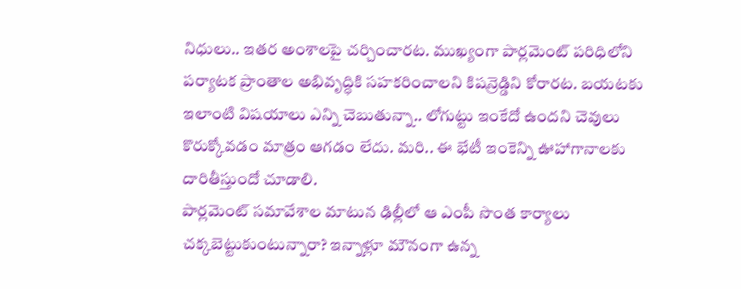నిధులు.. ఇతర అంశాలపై చర్చించారట. ముఖ్యంగా పార్లమెంట్ పరిధిలోని పర్యాటక ప్రాంతాల అభివృద్ధికి సహకరించాలని కిషన్రెడ్డిని కోరారట. బయటకు ఇలాంటి విషయాలు ఎన్ని చెబుతున్నా.. లోగుట్టు ఇంకేదో ఉందని చెవులు కొరుక్కోవడం మాత్రం ఆగడం లేదు. మరి.. ఈ భేటీ ఇంకెన్ని ఊహాగానాలకు దారితీస్తుందో చూడాలి.
పార్లమెంట్ సమావేశాల మాటున ఢిల్లీలో ఆ ఎంపీ సొంత కార్యాలు చక్కబెట్టుకుంటున్నారా? ఇన్నాళ్లూ మౌనంగా ఉన్న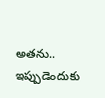అతను.. ఇప్పుడెందుకు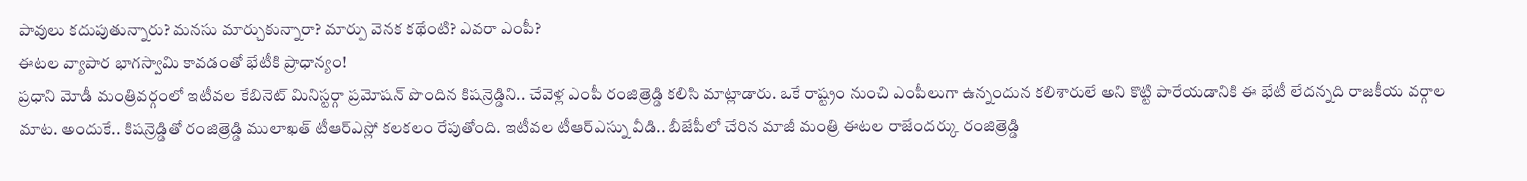పావులు కదుపుతున్నారు? మనసు మార్చుకున్నారా? మార్పు వెనక కథేంటి? ఎవరా ఎంపీ?
ఈటల వ్యాపార భాగస్వామి కావడంతో భేటీకి ప్రాధాన్యం!
ప్రధాని మోడీ మంత్రివర్గంలో ఇటీవల కేబినెట్ మినిస్టర్గా ప్రమోషన్ పొందిన కిషన్రెడ్డిని.. చేవెళ్ల ఎంపీ రంజిత్రెడ్డి కలిసి మాట్లాడారు. ఒకే రాష్ట్రం నుంచి ఎంపీలుగా ఉన్నందున కలిశారులే అని కొట్టి పారేయడానికి ఈ భేటీ లేదన్నది రాజకీయ వర్గాల మాట. అందుకే.. కిషన్రెడ్డితో రంజిత్రెడ్డి ములాఖత్ టీఆర్ఎస్లో కలకలం రేపుతోంది. ఇటీవల టీఆర్ఎస్ను వీడి.. బీజేపీలో చేరిన మాజీ మంత్రి ఈటల రాజేందర్కు రంజిత్రెడ్డి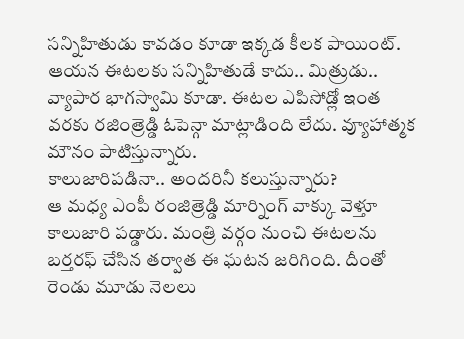సన్నిహితుడు కావడం కూడా ఇక్కడ కీలక పాయింట్. ఆయన ఈటలకు సన్నిహితుడే కాదు.. మిత్రుడు.. వ్యాపార భాగస్వామి కూడా. ఈటల ఎపిసోడ్లో ఇంత వరకు రజింత్రెడ్డి ఓపెన్గా మాట్లాడింది లేదు. వ్యూహాత్మక మౌనం పాటిస్తున్నారు.
కాలుజారిపడినా.. అందరినీ కలుస్తున్నారు?
ఆ మధ్య ఎంపీ రంజిత్రెడ్డి మార్నింగ్ వాక్కు వెళ్తూ కాలుజారి పడ్డారు. మంత్రి వర్గం నుంచి ఈటలను బర్తరఫ్ చేసిన తర్వాత ఈ ఘటన జరిగింది. దీంతో రెండు మూడు నెలలు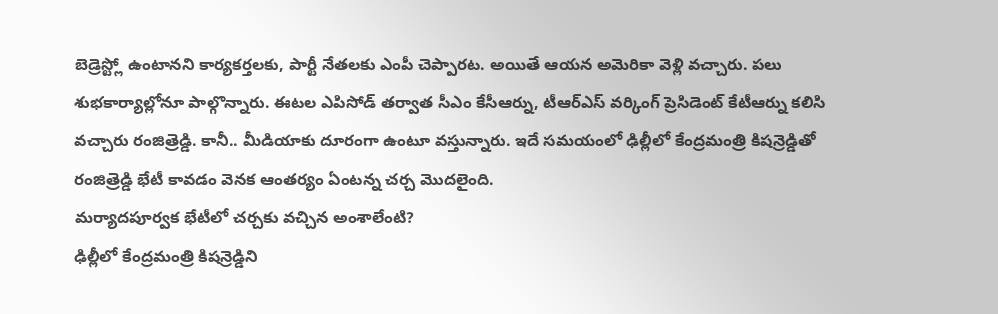బెడ్రెస్ట్లో ఉంటానని కార్యకర్తలకు, పార్టీ నేతలకు ఎంపీ చెప్పారట. అయితే ఆయన అమెరికా వెళ్లి వచ్చారు. పలు శుభకార్యాల్లోనూ పాల్గొన్నారు. ఈటల ఎపిసోడ్ తర్వాత సీఎం కేసీఆర్ను, టీఆర్ఎస్ వర్కింగ్ ప్రెసిడెంట్ కేటీఆర్ను కలిసి వచ్చారు రంజిత్రెడ్డి. కానీ.. మీడియాకు దూరంగా ఉంటూ వస్తున్నారు. ఇదే సమయంలో ఢిల్లీలో కేంద్రమంత్రి కిషన్రెడ్డితో రంజిత్రెడ్డి భేటీ కావడం వెనక ఆంతర్యం ఏంటన్న చర్చ మొదలైంది.
మర్యాదపూర్వక భేటీలో చర్చకు వచ్చిన అంశాలేంటి?
ఢిల్లీలో కేంద్రమంత్రి కిషన్రెడ్డిని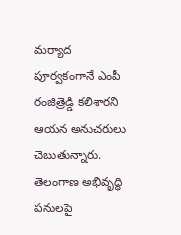మర్యాద పూర్వకంగానే ఎంపీ రంజిత్రెడ్డి కలిశారని ఆయన అనుచరులు చెబుతున్నారు. తెలంగాణ అభివృద్ధి పనులపై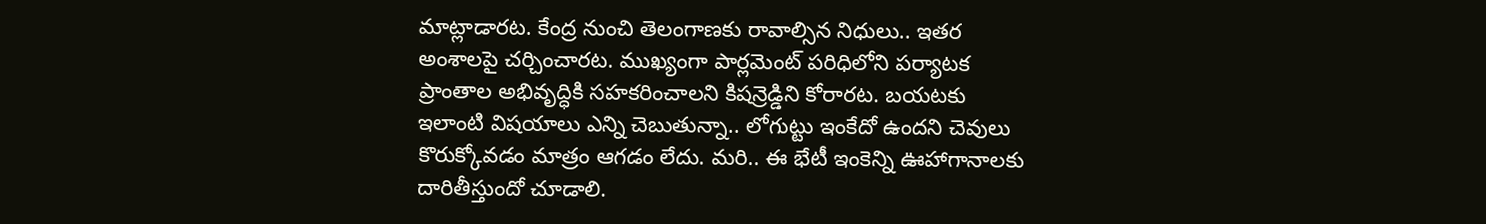మాట్లాడారట. కేంద్ర నుంచి తెలంగాణకు రావాల్సిన నిధులు.. ఇతర అంశాలపై చర్చించారట. ముఖ్యంగా పార్లమెంట్ పరిధిలోని పర్యాటక ప్రాంతాల అభివృద్ధికి సహకరించాలని కిషన్రెడ్డిని కోరారట. బయటకు ఇలాంటి విషయాలు ఎన్ని చెబుతున్నా.. లోగుట్టు ఇంకేదో ఉందని చెవులు కొరుక్కోవడం మాత్రం ఆగడం లేదు. మరి.. ఈ భేటీ ఇంకెన్ని ఊహాగానాలకు దారితీస్తుందో చూడాలి.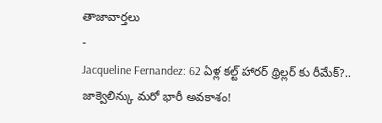తాజావార్తలు
-
Jacqueline Fernandez: 62 ఏళ్ల కల్ట్ హారర్ థ్రిల్లర్ కు రీమేక్?.. జాక్వెలిన్కు మరో భారీ అవకాశం!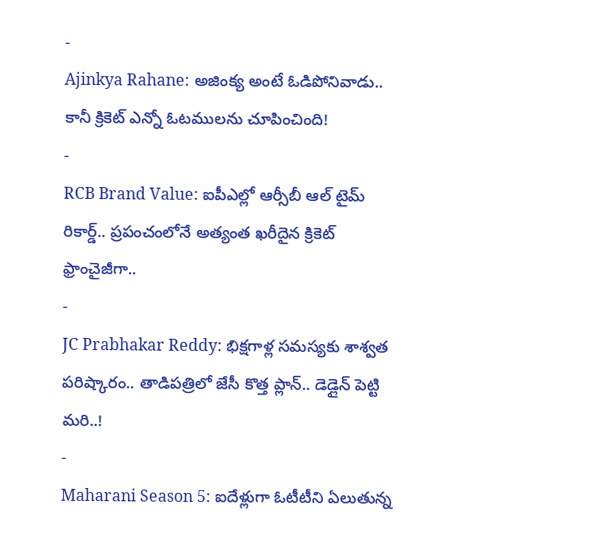-
Ajinkya Rahane: అజింక్య అంటే ఓడిపోనివాడు.. కానీ క్రికెట్ ఎన్నో ఓటములను చూపించింది!
-
RCB Brand Value: ఐపీఎల్లో ఆర్సీబీ ఆల్ టైమ్ రికార్డ్.. ప్రపంచంలోనే అత్యంత ఖరీదైన క్రికెట్ ఫ్రాంచైజీగా..
-
JC Prabhakar Reddy: భిక్షగాళ్ల సమస్యకు శాశ్వత పరిష్కారం.. తాడిపత్రిలో జేసీ కొత్త ప్లాన్.. డెడ్లైన్ పెట్టి మరి..!
-
Maharani Season 5: ఐదేళ్లుగా ఓటీటీని ఏలుతున్న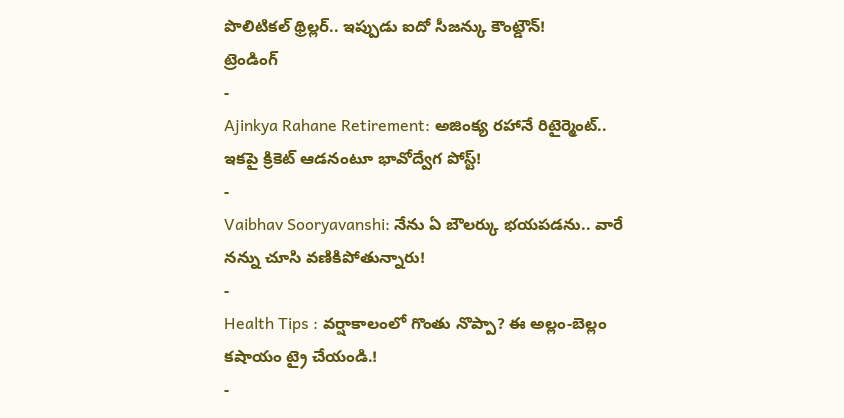పొలిటికల్ థ్రిల్లర్.. ఇప్పుడు ఐదో సీజన్కు కౌంట్డౌన్!
ట్రెండింగ్
-
Ajinkya Rahane Retirement: అజింక్య రహానే రిటైర్మెంట్.. ఇకపై క్రికెట్ ఆడనంటూ భావోద్వేగ పోస్ట్!
-
Vaibhav Sooryavanshi: నేను ఏ బౌలర్కు భయపడను.. వారే నన్ను చూసి వణికిపోతున్నారు!
-
Health Tips : వర్షాకాలంలో గొంతు నొప్పా? ఈ అల్లం-బెల్లం కషాయం ట్రై చేయండి.!
-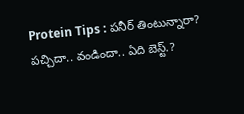Protein Tips : పనీర్ తింటున్నారా? పచ్చిదా.. వండిందా.. ఏది బెస్ట్.?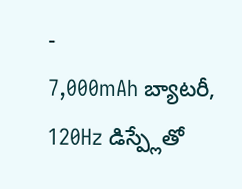-
7,000mAh బ్యాటరీ, 120Hz డిస్ప్లేతో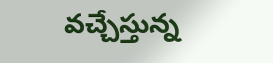వచ్చేస్తున్న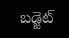బడ్జెట్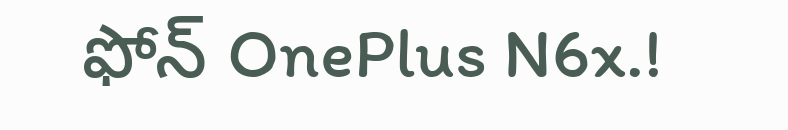ఫోన్ OnePlus N6x.!